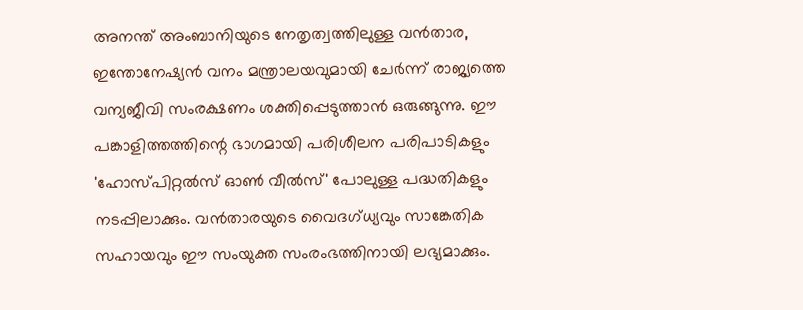അനന്ത് അംബാനിയുടെ നേതൃത്വത്തിലുള്ള വൻതാര, ഇന്തോനേഷ്യൻ വനം മന്ത്രാലയവുമായി ചേർന്ന് രാജ്യത്തെ വന്യജീവി സംരക്ഷണം ശക്തിപ്പെടുത്താൻ ഒരുങ്ങുന്നു. ഈ പങ്കാളിത്തത്തിന്റെ ഭാഗമായി പരിശീലന പരിപാടികളും 'ഹോസ്പിറ്റൽസ് ഓൺ വീൽസ്' പോലുള്ള പദ്ധതികളും നടപ്പിലാക്കും. വൻതാരയുടെ വൈദഗ്ധ്യവും സാങ്കേതിക സഹായവും ഈ സംയുക്ത സംരംഭത്തിനായി ലഭ്യമാക്കും.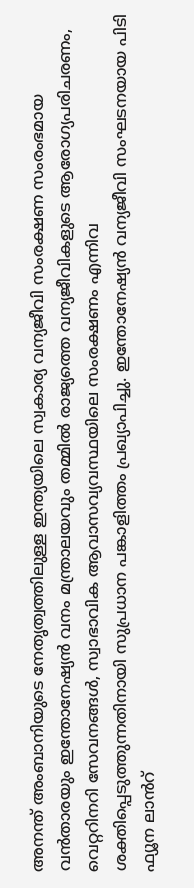അനന്ത് അംബാനിയുടെ നേതൃത്വത്തിലുള്ള ഇന്ത്യയിലെ സ്വകാര്യ വന്യജീവി സംരക്ഷണ സംരംഭമായ വൻതാരയും ഇന്തോനേഷ്യൻ വനം മന്ത്രാലയവും തമ്മിൽ രാജ്യത്തെ വന്യജീവികളുടെ ആരോഗ്യപരിചരണം, വെറ്ററിനറി സേവനങ്ങൾ, സ്വാഭാവിക ആവാസവ്യവസ്ഥയിലെ സംരക്ഷണം എന്നിവ ശക്തിപ്പെടുത്തുന്നതിനായി സുപ്രധാന പങ്കാളിത്തം പ്രഖ്യാപിച്ചു. ഇന്തോനേഷ്യൻ വന്യജീവി സംഘടനയായ പിടി ഫ്യൂന ലാൻറ്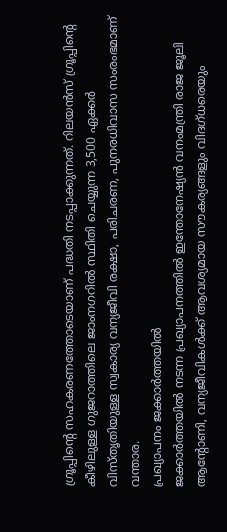ഗ്രൂപ്പിന്റെ സഹകരണത്തോടെയാണ് പദ്ധതി നടപ്പാക്കുന്നത്. റിലയൻസ് ഗ്രൂപ്പിന്റെ കീഴിലുള്ള ഗുജറാത്തിലെ ജാംനഗറിൽ സ്ഥിതി ചെയ്യുന്ന 3,500 ഏക്കർ വിസ്തൃതിയുള്ള സ്വകാര്യ വന്യജീവി രക്ഷാ, പരിചരണ, പുനരധിവാസ സംരംഭമാണ് വന്താര.
പ്രഖ്യാപനം ജക്കാർത്തയിൽ
ജക്കാർത്തയിൽ നടന്ന പ്രഖ്യാപനത്തിൽ ഇന്തോനേഷ്യൻ വനംമന്ത്രി രാജ ജൂലി ആന്റോണി, വന്യജീവികൾക്ക് ആവശ്യമായ സൗകര്യങ്ങളും വിദഗ്ധരെയും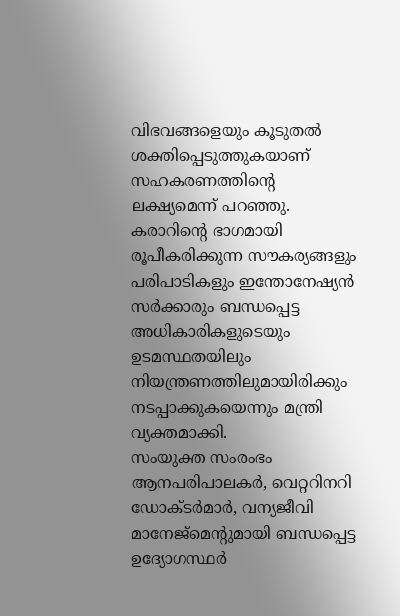വിഭവങ്ങളെയും കൂടുതൽ ശക്തിപ്പെടുത്തുകയാണ് സഹകരണത്തിന്റെ ലക്ഷ്യമെന്ന് പറഞ്ഞു. കരാറിന്റെ ഭാഗമായി രൂപീകരിക്കുന്ന സൗകര്യങ്ങളും പരിപാടികളും ഇന്തോനേഷ്യൻ സർക്കാരും ബന്ധപ്പെട്ട അധികാരികളുടെയും ഉടമസ്ഥതയിലും നിയന്ത്രണത്തിലുമായിരിക്കും നടപ്പാക്കുകയെന്നും മന്ത്രി വ്യക്തമാക്കി.
സംയുക്ത സംരംഭം
ആനപരിപാലകർ, വെറ്ററിനറി ഡോക്ടർമാർ, വന്യജീവി മാനേജ്മെന്റുമായി ബന്ധപ്പെട്ട ഉദ്യോഗസ്ഥർ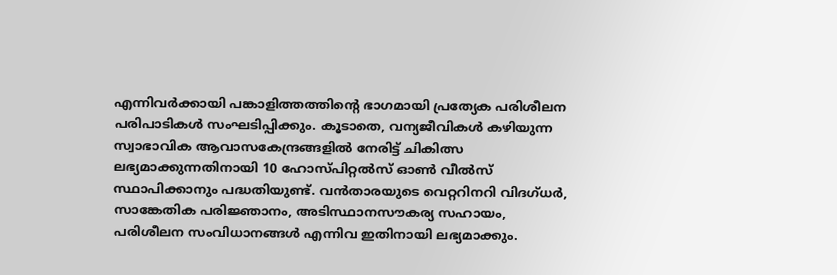എന്നിവർക്കായി പങ്കാളിത്തത്തിന്റെ ഭാഗമായി പ്രത്യേക പരിശീലന പരിപാടികൾ സംഘടിപ്പിക്കും. കൂടാതെ, വന്യജീവികൾ കഴിയുന്ന സ്വാഭാവിക ആവാസകേന്ദ്രങ്ങളിൽ നേരിട്ട് ചികിത്സ ലഭ്യമാക്കുന്നതിനായി 10 ഹോസ്പിറ്റൽസ് ഓൺ വീൽസ് സ്ഥാപിക്കാനും പദ്ധതിയുണ്ട്. വൻതാരയുടെ വെറ്ററിനറി വിദഗ്ധർ, സാങ്കേതിക പരിജ്ഞാനം, അടിസ്ഥാനസൗകര്യ സഹായം, പരിശീലന സംവിധാനങ്ങൾ എന്നിവ ഇതിനായി ലഭ്യമാക്കും.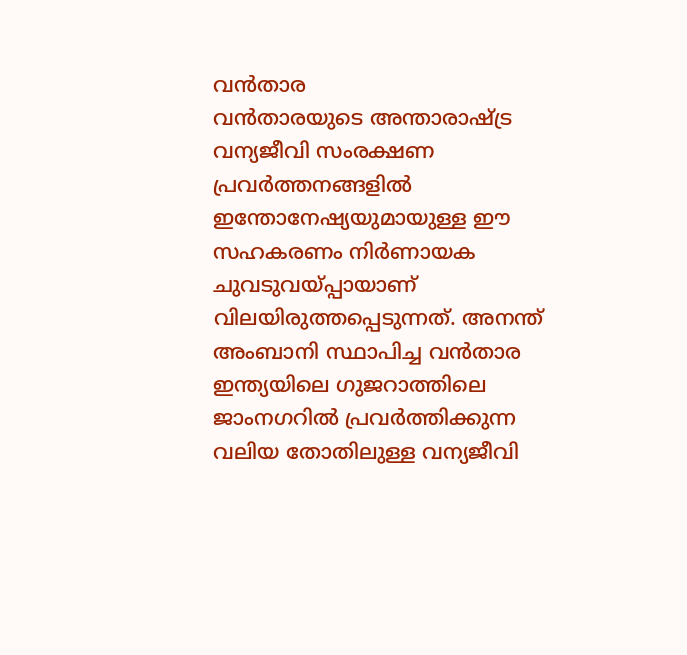വൻതാര
വൻതാരയുടെ അന്താരാഷ്ട്ര വന്യജീവി സംരക്ഷണ പ്രവർത്തനങ്ങളിൽ ഇന്തോനേഷ്യയുമായുള്ള ഈ സഹകരണം നിർണായക ചുവടുവയ്പ്പായാണ് വിലയിരുത്തപ്പെടുന്നത്. അനന്ത് അംബാനി സ്ഥാപിച്ച വൻതാര ഇന്ത്യയിലെ ഗുജറാത്തിലെ ജാംനഗറിൽ പ്രവർത്തിക്കുന്ന വലിയ തോതിലുള്ള വന്യജീവി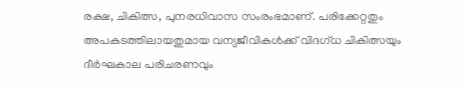രക്ഷ, ചികിത്സ, പുനരധിവാസ സംരംഭമാണ്. പരിക്കേറ്റതും അപകടത്തിലായതുമായ വന്യജീവികൾക്ക് വിദഗ്ധ ചികിത്സയും ദീർഘകാല പരിചരണവും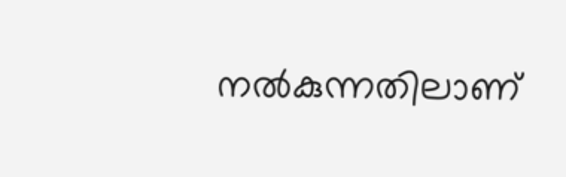നൽകുന്നതിലാണ്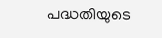പദ്ധതിയുടെ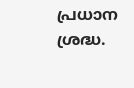പ്രധാന ശ്രദ്ധ.